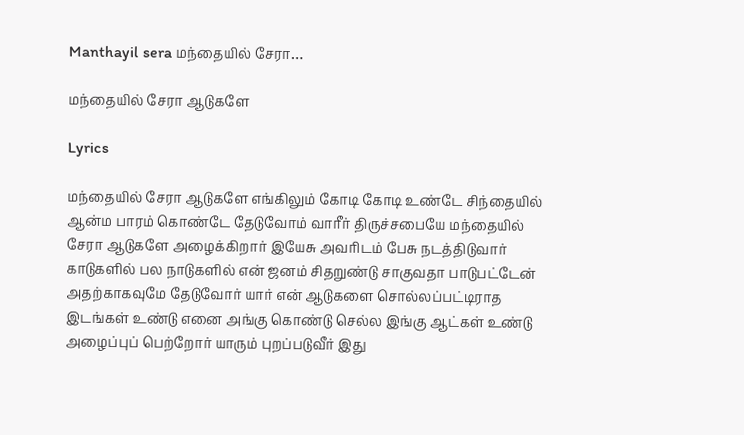Manthayil sera மந்தையில் சேரா…

மந்தையில் சேரா ஆடுகளே

Lyrics

மந்தையில் சேரா ஆடுகளே எங்கிலும் கோடி கோடி உண்டே சிந்தையில் ஆன்ம பாரம் கொண்டே தேடுவோம் வாரீர் திருச்சபையே மந்தையில் சேரா ஆடுகளே அழைக்கிறார் இயேசு அவரிடம் பேசு நடத்திடுவார் காடுகளில் பல நாடுகளில் என் ஜனம் சிதறுண்டு சாகுவதா பாடுபட்டேன் அதற்காகவுமே தேடுவோர் யார் என் ஆடுகளை சொல்லப்பட்டிராத இடங்கள் உண்டு எனை அங்கு கொண்டு செல்ல இங்கு ஆட்கள் உண்டு அழைப்புப் பெற்றோர் யாரும் புறப்படுவீர் இது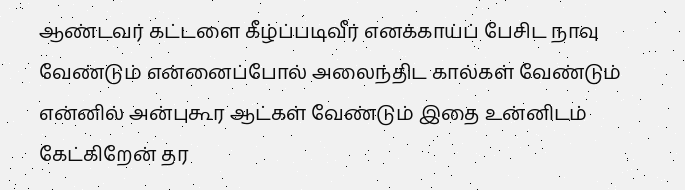ஆண்டவர் கட்டளை கீழ்ப்படிவீர் எனக்காய்ப் பேசிட நாவு வேண்டும் என்னைப்போல் அலைந்திட கால்கள் வேண்டும் என்னில் அன்புகூர ஆட்கள் வேண்டும் இதை உன்னிடம் கேட்கிறேன் தர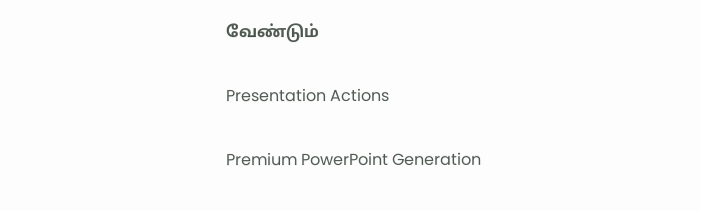வேண்டும்

Presentation Actions

Premium PowerPoint Generation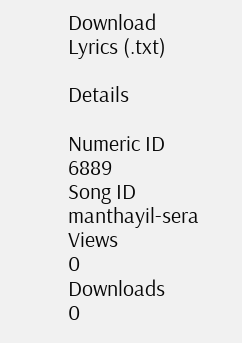Download Lyrics (.txt)

Details

Numeric ID
6889
Song ID
manthayil-sera
Views
0
Downloads
0